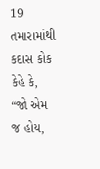19 તમારામાંથી કદાસ કોક કેહે કે, “જો એમ જ હોય,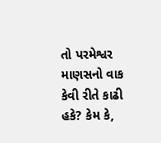તો પરમેશ્વર માણસનો વાક કેવી રીતે કાઢી હકે? કેમ કે,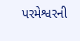પરમેશ્વરની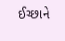ઈચ્છાને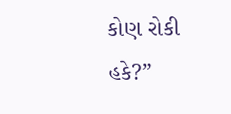કોણ રોકી હકે?”